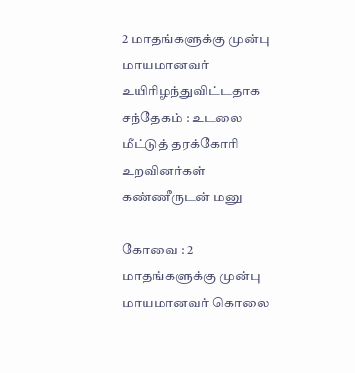2 மாதங்களுக்கு முன்பு மாயமானவர் உயிரிழந்துவிட்டதாக சந்தேகம் : உடலை மீட்டுத் தரக்கோரி உறவினர்கள் கண்ணீருடன் மனு

கோவை : 2 மாதங்களுக்கு முன்பு மாயமானவர் கொலை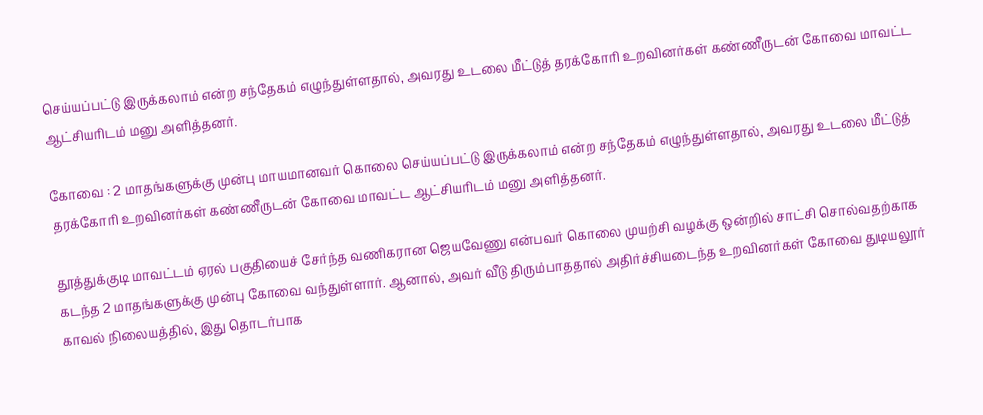செய்யப்பட்டு இருக்கலாம் என்ற சந்தேகம் எழுந்துள்ளதால், அவரது உடலை மீட்டுத் தரக்கோரி உறவினர்கள் கண்ணீருடன் கோவை மாவட்ட ஆட்சியரிடம் மனு அளித்தனர்.

கோவை : 2 மாதங்களுக்கு முன்பு மாயமானவர் கொலை செய்யப்பட்டு இருக்கலாம் என்ற சந்தேகம் எழுந்துள்ளதால், அவரது உடலை மீட்டுத் தரக்கோரி உறவினர்கள் கண்ணீருடன் கோவை மாவட்ட ஆட்சியரிடம் மனு அளித்தனர்.

தூத்துக்குடி மாவட்டம் ஏரல் பகுதியைச் சேர்ந்த வணிகரான ஜெயவேணு என்பவர் கொலை முயற்சி வழக்கு ஒன்றில் சாட்சி சொல்வதற்காக கடந்த 2 மாதங்களுக்கு முன்பு கோவை வந்துள்ளார். ஆனால், அவர் வீடு திரும்பாததால் அதிர்ச்சியடைந்த உறவினர்கள் கோவை துடியலூர் காவல் நிலையத்தில், இது தொடர்பாக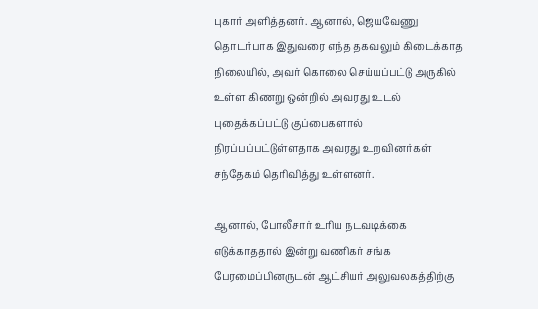புகார் அளித்தனர். ஆனால், ஜெயவேணு தொடர்பாக இதுவரை எந்த தகவலும் கிடைக்காத நிலையில், அவர் கொலை செய்யப்பட்டு அருகில் உள்ள கிணறு ஒன்றில் அவரது உடல் புதைக்கப்பட்டு குப்பைகளால் நிரப்பப்பட்டுள்ளதாக அவரது உறவினர்கள் சந்தேகம் தெரிவித்து உள்ளனர்.

ஆனால், போலீசார் உரிய நடவடிக்கை எடுக்காததால் இன்று வணிகர் சங்க பேரமைப்பினருடன் ஆட்சியர் அலுவலகத்திற்கு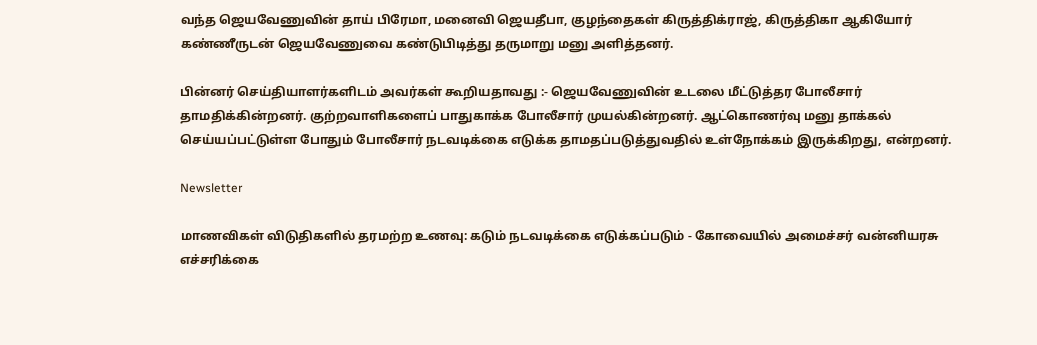வந்த ஜெயவேணுவின் தாய் பிரேமா, மனைவி ஜெயதீபா, குழந்தைகள் கிருத்திக்ராஜ், கிருத்திகா ஆகியோர் கண்ணீருடன் ஜெயவேணுவை கண்டுபிடித்து தருமாறு மனு அளித்தனர்.

பின்னர் செய்தியாளர்களிடம் அவர்கள் கூறியதாவது :- ஜெயவேணுவின் உடலை மீட்டுத்தர போலீசார் தாமதிக்கின்றனர். குற்றவாளிகளைப் பாதுகாக்க போலீசார் முயல்கின்றனர். ஆட்கொணர்வு மனு தாக்கல் செய்யப்பட்டுள்ள போதும் போலீசார் நடவடிக்கை எடுக்க தாமதப்படுத்துவதில் உள்நோக்கம் இருக்கிறது, என்றனர்.

Newsletter

மாணவிகள் விடுதிகளில் தரமற்ற உணவு: கடும் நடவடிக்கை எடுக்கப்படும் - கோவையில் அமைச்சர் வன்னியரசு எச்சரிக்கை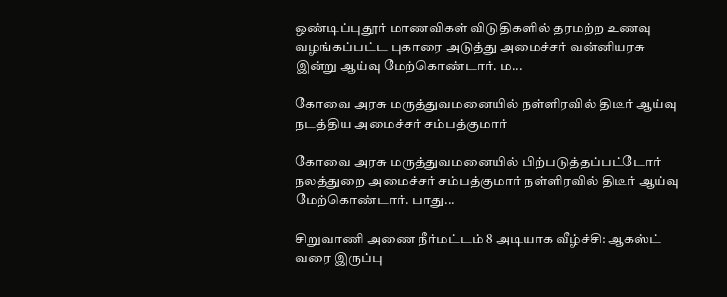ஒண்டிப்புதூர் மாணவிகள் விடுதிகளில் தரமற்ற உணவு வழங்கப்பட்ட புகாரை அடுத்து அமைச்சர் வன்னியரசு இன்று ஆய்வு மேற்கொண்டார். ம...

கோவை அரசு மருத்துவமனையில் நள்ளிரவில் திடீர் ஆய்வு நடத்திய அமைச்சர் சம்பத்குமார்

கோவை அரசு மருத்துவமனையில் பிற்படுத்தப்பட்டோர் நலத்துறை அமைச்சர் சம்பத்குமார் நள்ளிரவில் திடீர் ஆய்வு மேற்கொண்டார். பாது...

சிறுவாணி அணை நீர்மட்டம் 8 அடியாக வீழ்ச்சி: ஆகஸ்ட் வரை இருப்பு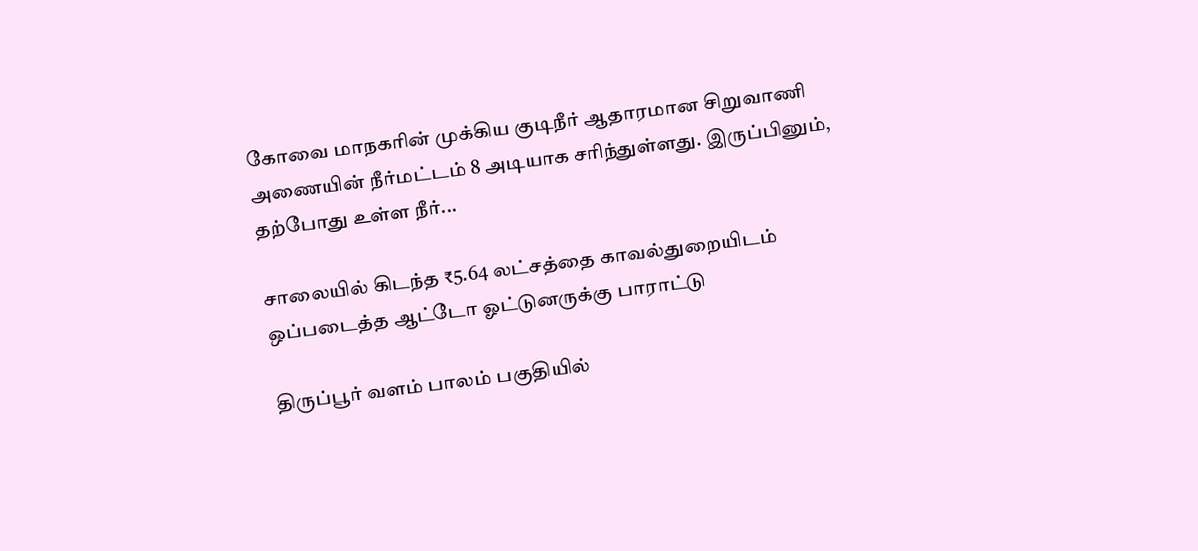கோவை மாநகரின் முக்கிய குடிநீர் ஆதாரமான சிறுவாணி அணையின் நீர்மட்டம் 8 அடியாக சரிந்துள்ளது. இருப்பினும், தற்போது உள்ள நீர்...

சாலையில் கிடந்த ₹5.64 லட்சத்தை காவல்துறையிடம் ஒப்படைத்த ஆட்டோ ஓட்டுனருக்கு பாராட்டு

திருப்பூர் வளம் பாலம் பகுதியில்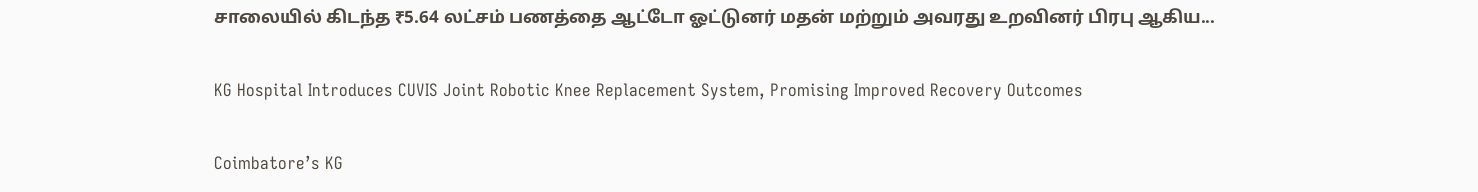சாலையில் கிடந்த ₹5.64 லட்சம் பணத்தை ஆட்டோ ஓட்டுனர் மதன் மற்றும் அவரது உறவினர் பிரபு ஆகிய...

KG Hospital Introduces CUVIS Joint Robotic Knee Replacement System, Promising Improved Recovery Outcomes

Coimbatore’s KG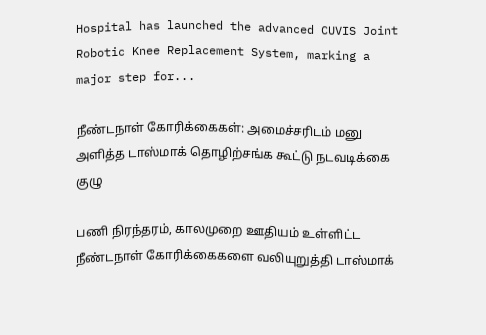Hospital has launched the advanced CUVIS Joint Robotic Knee Replacement System, marking a major step for...

நீண்டநாள் கோரிக்கைகள்: அமைச்சரிடம் மனு அளித்த டாஸ்மாக் தொழிற்சங்க கூட்டு நடவடிக்கை குழு

பணி நிரந்தரம், காலமுறை ஊதியம் உள்ளிட்ட நீண்டநாள் கோரிக்கைகளை வலியுறுத்தி டாஸ்மாக்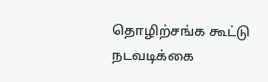தொழிற்சங்க கூட்டு நடவடிக்கை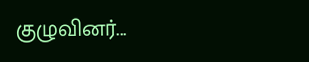குழுவினர்...